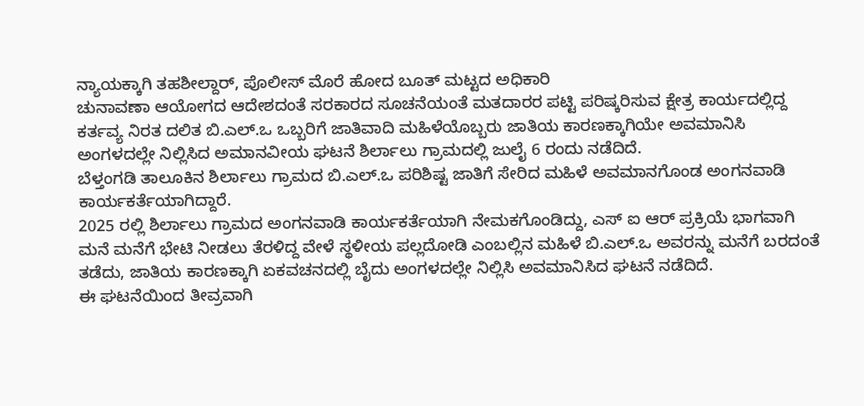ನ್ಯಾಯಕ್ಕಾಗಿ ತಹಶೀಲ್ದಾರ್, ಪೊಲೀಸ್ ಮೊರೆ ಹೋದ ಬೂತ್ ಮಟ್ಟದ ಅಧಿಕಾರಿ
ಚುನಾವಣಾ ಆಯೋಗದ ಆದೇಶದಂತೆ ಸರಕಾರದ ಸೂಚನೆಯಂತೆ ಮತದಾರರ ಪಟ್ಟಿ ಪರಿಷ್ಕರಿಸುವ ಕ್ಷೇತ್ರ ಕಾರ್ಯದಲ್ಲಿದ್ದ ಕರ್ತವ್ಯ ನಿರತ ದಲಿತ ಬಿ.ಎಲ್.ಒ ಒಬ್ಬರಿಗೆ ಜಾತಿವಾದಿ ಮಹಿಳೆಯೊಬ್ಬರು ಜಾತಿಯ ಕಾರಣಕ್ಕಾಗಿಯೇ ಅವಮಾನಿಸಿ ಅಂಗಳದಲ್ಲೇ ನಿಲ್ಲಿಸಿದ ಅಮಾನವೀಯ ಘಟನೆ ಶಿರ್ಲಾಲು ಗ್ರಾಮದಲ್ಲಿ ಜುಲೈ 6 ರಂದು ನಡೆದಿದೆ.
ಬೆಳ್ತಂಗಡಿ ತಾಲೂಕಿನ ಶಿರ್ಲಾಲು ಗ್ರಾಮದ ಬಿ.ಎಲ್.ಒ ಪರಿಶಿಷ್ಟ ಜಾತಿಗೆ ಸೇರಿದ ಮಹಿಳೆ ಅವಮಾನಗೊಂಡ ಅಂಗನವಾಡಿ ಕಾರ್ಯಕರ್ತೆಯಾಗಿದ್ದಾರೆ.
2025 ರಲ್ಲಿ ಶಿರ್ಲಾಲು ಗ್ರಾಮದ ಅಂಗನವಾಡಿ ಕಾರ್ಯಕರ್ತೆಯಾಗಿ ನೇಮಕಗೊಂಡಿದ್ದು, ಎಸ್ ಐ ಆರ್ ಪ್ರಕ್ರಿಯೆ ಭಾಗವಾಗಿ ಮನೆ ಮನೆಗೆ ಭೇಟಿ ನೀಡಲು ತೆರಳಿದ್ದ ವೇಳೆ ಸ್ಥಳೀಯ ಪಲ್ಲದೋಡಿ ಎಂಬಲ್ಲಿನ ಮಹಿಳೆ ಬಿ.ಎಲ್.ಒ ಅವರನ್ನು ಮನೆಗೆ ಬರದಂತೆ ತಡೆದು, ಜಾತಿಯ ಕಾರಣಕ್ಕಾಗಿ ಏಕವಚನದಲ್ಲಿ ಬೈದು ಅಂಗಳದಲ್ಲೇ ನಿಲ್ಲಿಸಿ ಅವಮಾನಿಸಿದ ಘಟನೆ ನಡೆದಿದೆ.
ಈ ಘಟನೆಯಿಂದ ತೀವ್ರವಾಗಿ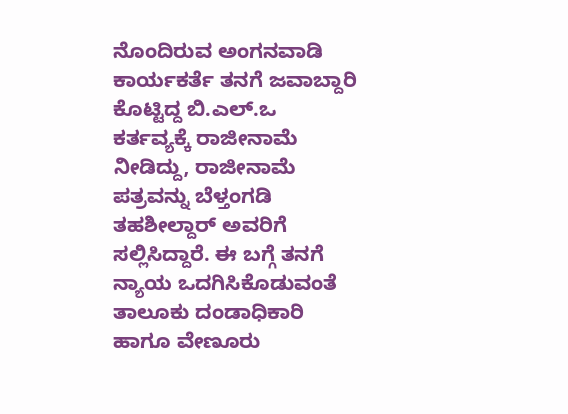ನೊಂದಿರುವ ಅಂಗನವಾಡಿ ಕಾರ್ಯಕರ್ತೆ ತನಗೆ ಜವಾಬ್ದಾರಿ ಕೊಟ್ಟಿದ್ದ ಬಿ.ಎಲ್.ಒ ಕರ್ತವ್ಯಕ್ಕೆ ರಾಜೀನಾಮೆ ನೀಡಿದ್ದು, ರಾಜೀನಾಮೆ ಪತ್ರವನ್ನು ಬೆಳ್ತಂಗಡಿ ತಹಶೀಲ್ದಾರ್ ಅವರಿಗೆ ಸಲ್ಲಿಸಿದ್ದಾರೆ. ಈ ಬಗ್ಗೆ ತನಗೆ ನ್ಯಾಯ ಒದಗಿಸಿಕೊಡುವಂತೆ ತಾಲೂಕು ದಂಡಾಧಿಕಾರಿ ಹಾಗೂ ವೇಣೂರು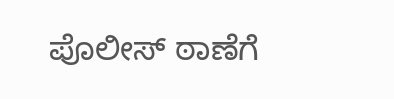ಪೊಲೀಸ್ ಠಾಣೆಗೆ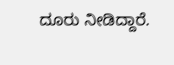ದೂರು ನೀಡಿದ್ದಾರೆ.